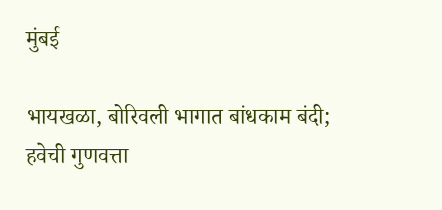मुंबई

भायखळा, बोरिवली भागात बांधकाम बंदी; हवेची गुणवत्ता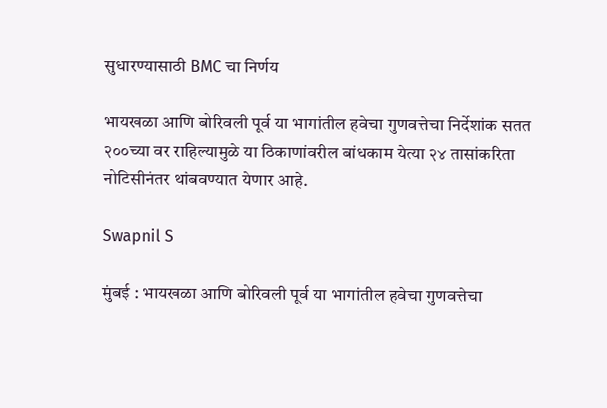सुधारण्यासाठी BMC चा निर्णय

भायखळा आणि बोरिवली पूर्व या भागांतील हवेचा गुणवत्तेचा निर्देशांक सतत २००च्या वर राहिल्यामुळे या ठिकाणांवरील बांधकाम येत्या २४ तासांकरिता नोटिसीनंतर थांबवण्यात येणार आहे.

Swapnil S

मुंबई : भायखळा आणि बोरिवली पूर्व या भागांतील हवेचा गुणवत्तेचा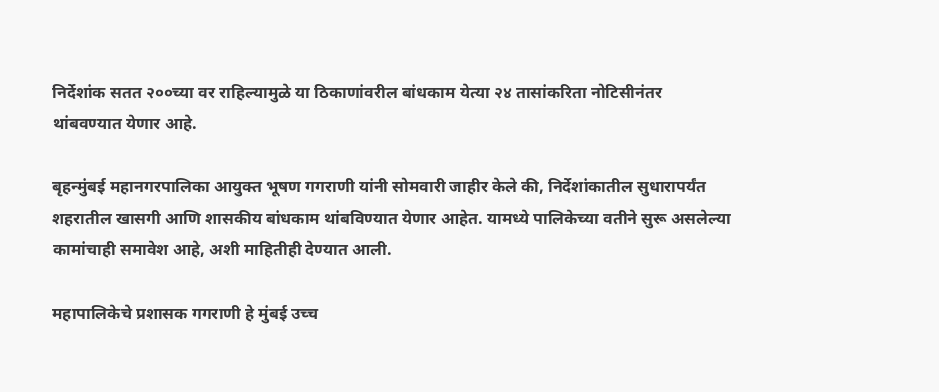निर्देशांक सतत २००च्या वर राहिल्यामुळे या ठिकाणांवरील बांधकाम येत्या २४ तासांकरिता नोटिसीनंतर थांबवण्यात येणार आहे.

बृहन्मुंबई महानगरपालिका आयुक्त भूषण गगराणी यांनी सोमवारी जाहीर केले की, निर्देशांकातील सुधारापर्यंत शहरातील खासगी आणि शासकीय बांधकाम थांबविण्यात येणार आहेत. यामध्ये पालिकेच्या वतीने सुरू असलेल्या कामांचाही समावेश आहे, अशी माहितीही देण्यात आली.

महापालिकेचे प्रशासक गगराणी हे मुंबई उच्च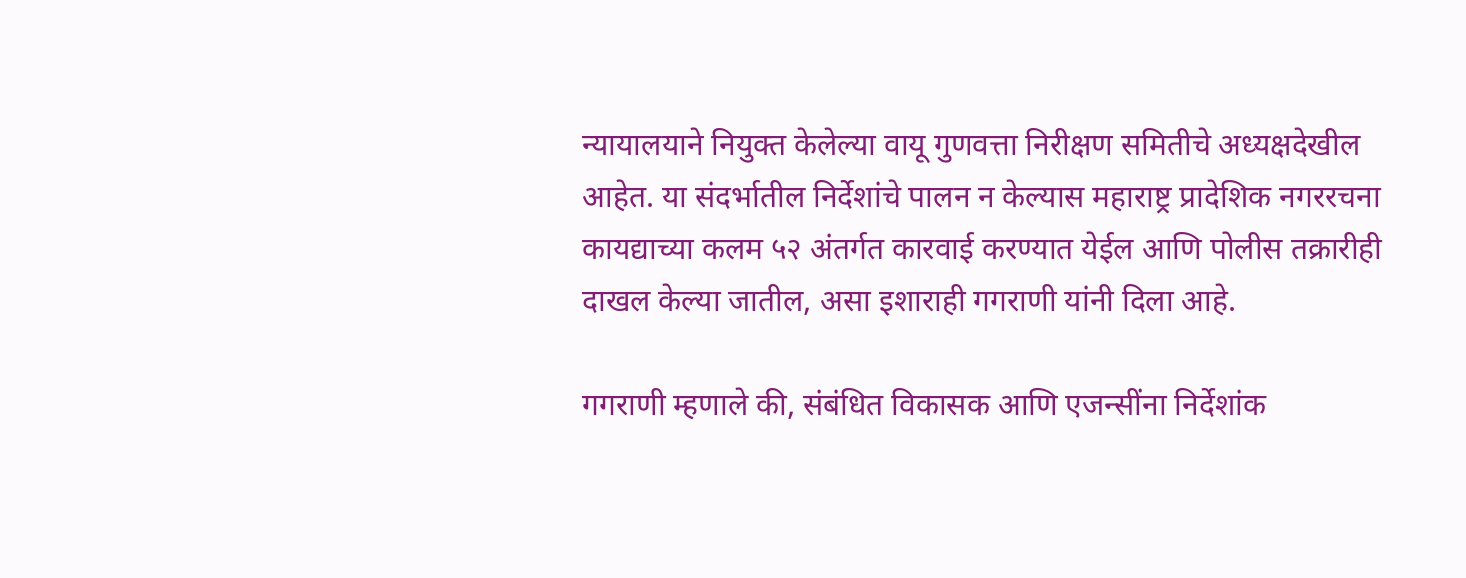न्यायालयाने नियुक्त केलेल्या वायू गुणवत्ता निरीक्षण समितीचे अध्यक्षदेखील आहेत. या संदर्भातील निर्देशांचे पालन न केल्यास महाराष्ट्र प्रादेशिक नगररचना कायद्याच्या कलम ५२ अंतर्गत कारवाई करण्यात येईल आणि पोलीस तक्रारीही दाखल केल्या जातील, असा इशाराही गगराणी यांनी दिला आहे.

गगराणी म्हणाले की, संबंधित विकासक आणि एजन्सींना निर्देशांक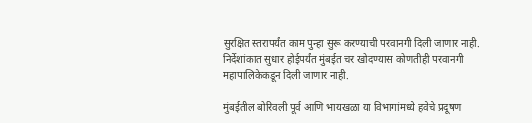सुरक्षित स्तरापर्यंत काम पुन्हा सुरू करण्याची परवानगी दिली जाणार नाही. निर्देशांकात सुधार होईपर्यंत मुंबईत चर खोदण्यास कोणतीही परवानगी महापालिकेकडून दिली जाणार नाही.

मुंबईतील बोरिवली पूर्व आणि भायखळा या विभागांमध्ये हवेचे प्रदूषण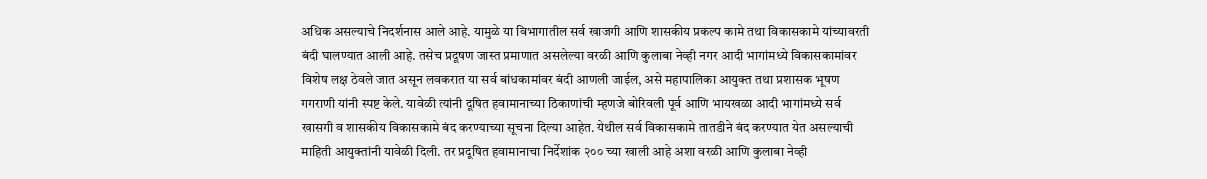अधिक असल्याचे निदर्शनास आले आहे. यामुळे या विभागातील सर्व खाजगी आणि शासकीय प्रकल्प कामे तथा विकासकामे यांच्यावरती बंदी घालण्यात आली आहे. तसेच प्रदूषण जास्त प्रमाणात असलेल्या वरळी आणि कुलाबा नेव्ही नगर आदी भागांमध्ये विकासकामांवर विशेष लक्ष ठेवले जात असून लवकरात या सर्व बांधकामांवर बंदी आणली जाईल, असे महापालिका आयुक्त तथा प्रशासक भूषण गगराणी यांनी स्पष्ट केले. यावेळी त्यांनी दूषित हवामानाच्या ठिकाणांची म्हणजे बोरिवली पूर्व आणि भायखळा आदी भागांमध्ये सर्व खासगी व शासकीय विकासकामे बंद करण्याच्या सूचना दिल्या आहेत. येथील सर्व विकासकामे तातडीने बंद करण्यात येत असल्याची माहिती आयुक्तांनी यावेळी दिली. तर प्रदूषित हवामानाचा निर्देशांक २०० च्या खाली आहे अशा वरळी आणि कुलाबा नेव्ही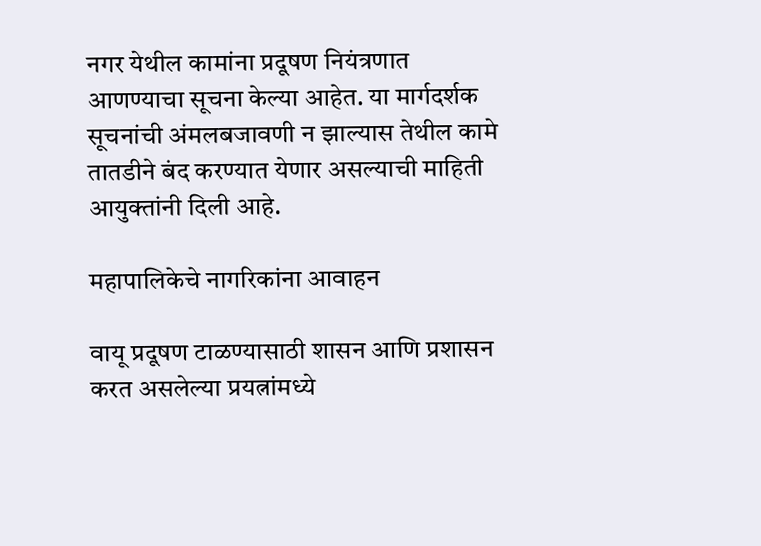नगर येथील कामांना प्रदूषण नियंत्रणात आणण्याचा सूचना केल्या आहेत. या मार्गदर्शक सूचनांची अंमलबजावणी न झाल्यास तेथील कामे तातडीने बंद करण्यात येणार असल्याची माहिती आयुक्तांनी दिली आहे.

महापालिकेचे नागरिकांना आवाहन

वायू प्रदूषण टाळण्यासाठी शासन आणि प्रशासन करत असलेल्या प्रयत्नांमध्ये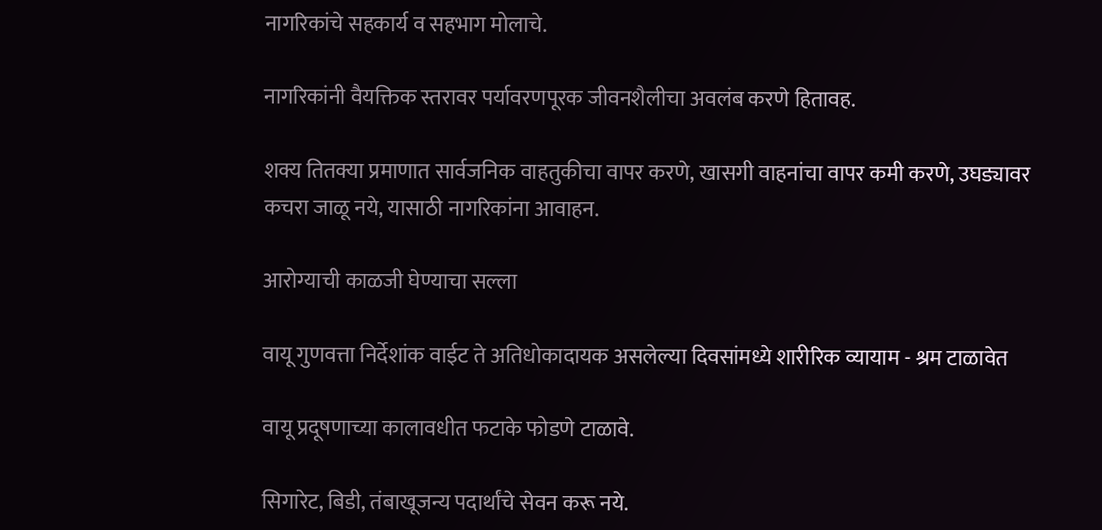नागरिकांचे सहकार्य व सहभाग मोलाचे.

नागरिकांनी वैयक्तिक स्तरावर पर्यावरणपूरक जीवनशैलीचा अवलंब करणे हितावह.

शक्य तितक्या प्रमाणात सार्वजनिक वाहतुकीचा वापर करणे, खासगी वाहनांचा वापर कमी करणे, उघड्यावर कचरा जाळू नये, यासाठी नागरिकांना आवाहन.

आरोग्याची काळजी घेण्याचा सल्ला

वायू गुणवत्ता निर्देशांक वाईट ते अतिधोकादायक असलेल्या दिवसांमध्ये शारीरिक व्यायाम - श्रम टाळावेत

वायू प्रदूषणाच्या कालावधीत फटाके फोडणे टाळावे.

सिगारेट, बिडी, तंबाखूजन्य पदार्थांचे सेवन करू नये.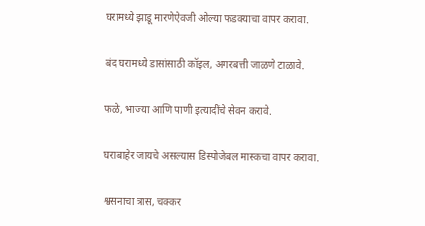घरामध्ये झाडू मारणेऐवजी ओल्या फडक्याचा वापर करावा.

बंद घरामध्ये डासांसाठी कॉइल, अगरबत्ती जाळणे टाळावे.

फळे, भाज्या आणि पाणी इत्यादींचे सेवन करावे.

घराबाहेर जायचे असल्यास डिस्पोजेबल मास्कचा वापर करावा.

श्वसनाचा त्रास, चक्कर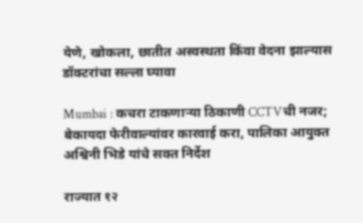येणे, खोकला, छातीत अस्वस्थता किंवा वेदना झाल्यास डॉक्टरांचा सल्ला घ्यावा

Mumbai : कचरा टाकणाऱ्या ठिकाणी CCTVची नजर; बेकायदा फेरीवाल्यांवर कारवाई करा, पालिका आयुक्त अश्विनी भिडे यांचे सक्त निर्देश

राज्यात १२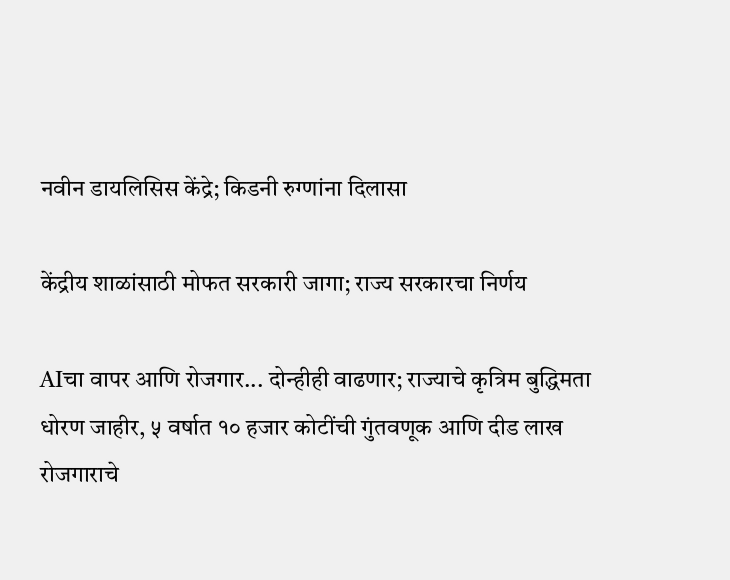नवीन डायलिसिस केंद्रे; किडनी रुग्णांना दिलासा

केंद्रीय शाळांसाठी मोफत सरकारी जागा; राज्य सरकारचा निर्णय

AIचा वापर आणि रोजगार... दोन्हीही वाढणार; राज्याचे कृत्रिम बुद्धिमता धोरण जाहीर, ५ वर्षात १० हजार कोटींची गुंतवणूक आणि दीड लाख रोजगाराचे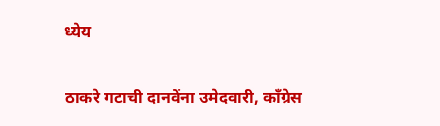ध्येय

ठाकरे गटाची दानवेंना उमेदवारी, काँग्रेस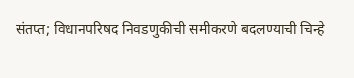संतप्त; विधानपरिषद निवडणुकीची समीकरणे बदलण्याची चिन्हे